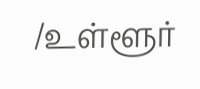/உள்ளூர்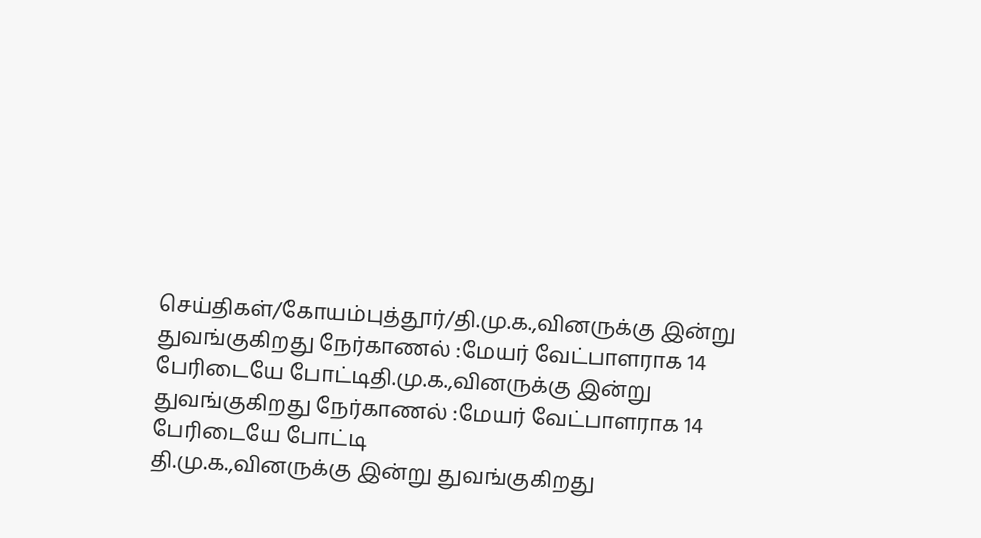செய்திகள்/கோயம்புத்தூர்/தி.மு.க.,வினருக்கு இன்று துவங்குகிறது நேர்காணல் :மேயர் வேட்பாளராக 14 பேரிடையே போட்டிதி.மு.க.,வினருக்கு இன்று துவங்குகிறது நேர்காணல் :மேயர் வேட்பாளராக 14 பேரிடையே போட்டி
தி.மு.க.,வினருக்கு இன்று துவங்குகிறது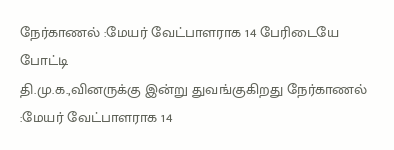நேர்காணல் :மேயர் வேட்பாளராக 14 பேரிடையே போட்டி
தி.மு.க.,வினருக்கு இன்று துவங்குகிறது நேர்காணல் :மேயர் வேட்பாளராக 14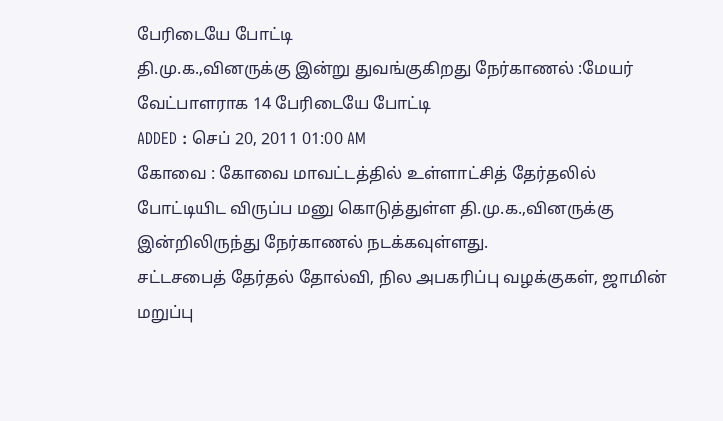பேரிடையே போட்டி
தி.மு.க.,வினருக்கு இன்று துவங்குகிறது நேர்காணல் :மேயர் வேட்பாளராக 14 பேரிடையே போட்டி
ADDED : செப் 20, 2011 01:00 AM
கோவை : கோவை மாவட்டத்தில் உள்ளாட்சித் தேர்தலில் போட்டியிட விருப்ப மனு கொடுத்துள்ள தி.மு.க.,வினருக்கு இன்றிலிருந்து நேர்காணல் நடக்கவுள்ளது.
சட்டசபைத் தேர்தல் தோல்வி, நில அபகரிப்பு வழக்குகள், ஜாமின் மறுப்பு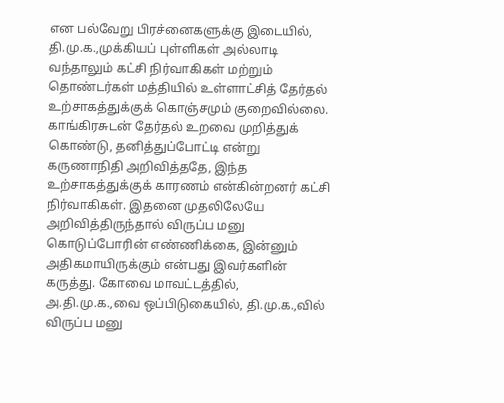என பல்வேறு பிரச்னைகளுக்கு இடையில், தி.மு.க.,முக்கியப் புள்ளிகள் அல்லாடி வந்தாலும் கட்சி நிர்வாகிகள் மற்றும் தொண்டர்கள் மத்தியில் உள்ளாட்சித் தேர்தல் உற்சாகத்துக்குக் கொஞ்சமும் குறைவில்லை. காங்கிரசுடன் தேர்தல் உறவை முறித்துக் கொண்டு, தனித்துப்போட்டி என்று கருணாநிதி அறிவித்ததே, இந்த உற்சாகத்துக்குக் காரணம் என்கின்றனர் கட்சி நிர்வாகிகள். இதனை முதலிலேயே அறிவித்திருந்தால் விருப்ப மனு கொடுப்போரின் எண்ணிக்கை, இன்னும் அதிகமாயிருக்கும் என்பது இவர்களின் கருத்து. கோவை மாவட்டத்தில், அ.தி.மு.க.,வை ஒப்பிடுகையில், தி.மு.க.,வில் விருப்ப மனு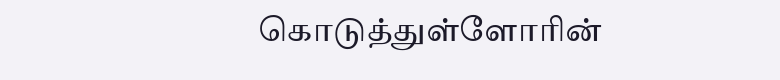கொடுத்துள்ளோரின்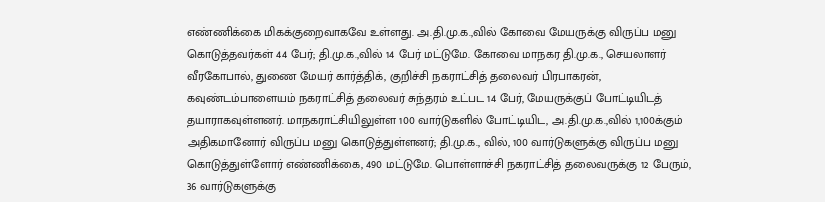எண்ணிக்கை மிகக்குறைவாகவே உள்ளது. அ.தி.மு.க.,வில் கோவை மேயருக்கு விருப்ப மனு கொடுத்தவர்கள் 44 பேர்; தி.மு.க.,வில் 14 பேர் மட்டுமே. கோவை மாநகர தி.மு.க., செயலாளர் வீரகோபால், துணை மேயர் கார்த்திக், குறிச்சி நகராட்சித் தலைவர் பிரபாகரன், கவுண்டம்பாளையம் நகராட்சித் தலைவர் சுந்தரம் உட்பட 14 பேர், மேயருக்குப் போட்டியிடத் தயாராகவுள்ளனர். மாநகராட்சியிலுள்ள 100 வார்டுகளில் போட்டியிட, அ.தி.மு.க.,வில் 1,100க்கும் அதிகமானோர் விருப்ப மனு கொடுத்துள்ளனர்; தி.மு.க., வில், 100 வார்டுகளுக்கு விருப்ப மனு கொடுத்துள்ளோர் எண்ணிக்கை, 490 மட்டுமே. பொள்ளாச்சி நகராட்சித் தலைவருக்கு 12 பேரும், 36 வார்டுகளுக்கு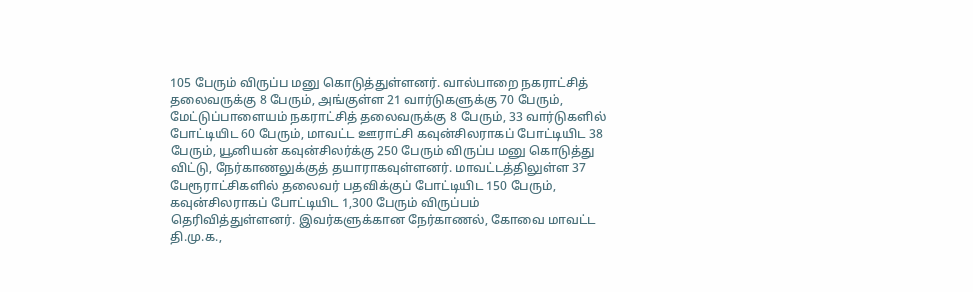105 பேரும் விருப்ப மனு கொடுத்துள்ளனர். வால்பாறை நகராட்சித் தலைவருக்கு 8 பேரும், அங்குள்ள 21 வார்டுகளுக்கு 70 பேரும், மேட்டுப்பாளையம் நகராட்சித் தலைவருக்கு 8 பேரும், 33 வார்டுகளில் போட்டியிட 60 பேரும், மாவட்ட ஊராட்சி கவுன்சிலராகப் போட்டியிட 38 பேரும், யூனியன் கவுன்சிலர்க்கு 250 பேரும் விருப்ப மனு கொடுத்து விட்டு, நேர்காணலுக்குத் தயாராகவுள்ளனர். மாவட்டத்திலுள்ள 37 பேரூராட்சிகளில் தலைவர் பதவிக்குப் போட்டியிட 150 பேரும், கவுன்சிலராகப் போட்டியிட 1,300 பேரும் விருப்பம் தெரிவித்துள்ளனர். இவர்களுக்கான நேர்காணல், கோவை மாவட்ட தி.மு.க.,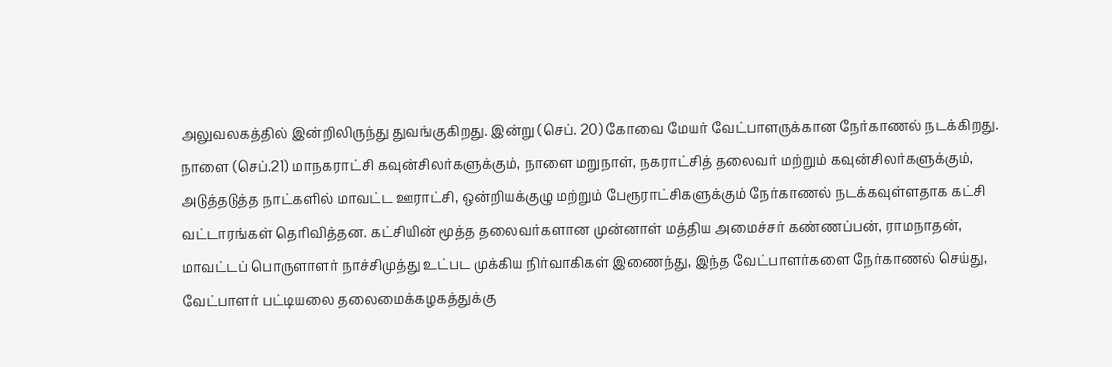அலுவலகத்தில் இன்றிலிருந்து துவங்குகிறது. இன்று (செப். 20) கோவை மேயர் வேட்பாளருக்கான நேர்காணல் நடக்கிறது. நாளை (செப்.21) மாநகராட்சி கவுன்சிலர்களுக்கும், நாளை மறுநாள், நகராட்சித் தலைவர் மற்றும் கவுன்சிலர்களுக்கும், அடுத்தடுத்த நாட்களில் மாவட்ட ஊராட்சி, ஒன்றியக்குழு மற்றும் பேரூராட்சிகளுக்கும் நேர்காணல் நடக்கவுள்ளதாக கட்சி வட்டாரங்கள் தெரிவித்தன. கட்சியின் மூத்த தலைவர்களான முன்னாள் மத்திய அமைச்சர் கண்ணப்பன், ராமநாதன், மாவட்டப் பொருளாளர் நாச்சிமுத்து உட்பட முக்கிய நிர்வாகிகள் இணைந்து, இந்த வேட்பாளர்களை நேர்காணல் செய்து, வேட்பாளர் பட்டியலை தலைமைக்கழகத்துக்கு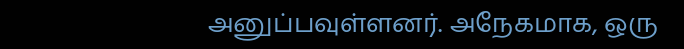அனுப்பவுள்ளனர். அநேகமாக, ஒரு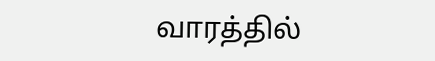வாரத்தில்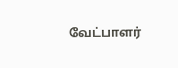வேட்பாளர்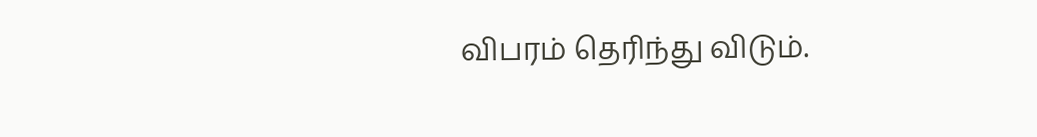விபரம் தெரிந்து விடும்.